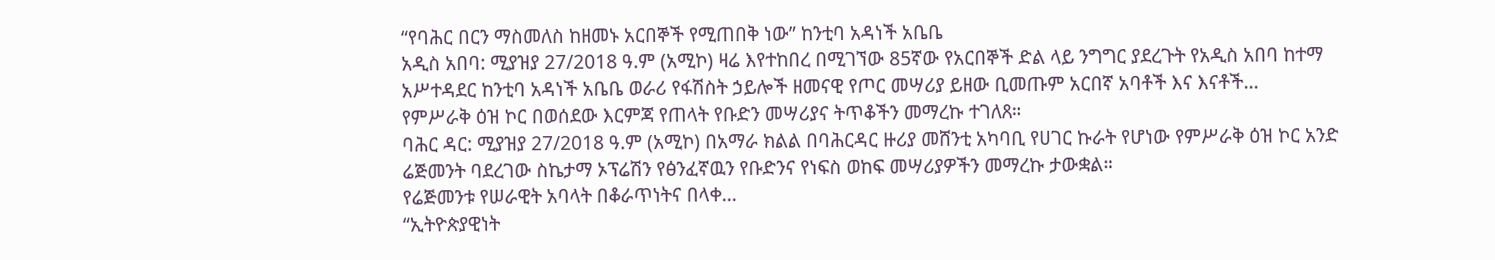“የባሕር በርን ማስመለስ ከዘመኑ አርበኞች የሚጠበቅ ነው” ከንቲባ አዳነች አቤቤ
አዲስ አበባ: ሚያዝያ 27/2018 ዓ.ም (አሚኮ) ዛሬ እየተከበረ በሚገኘው 85ኛው የአርበኞች ድል ላይ ንግግር ያደረጉት የአዲስ አበባ ከተማ አሥተዳደር ከንቲባ አዳነች አቤቤ ወራሪ የፋሽስት ኃይሎች ዘመናዊ የጦር መሣሪያ ይዘው ቢመጡም አርበኛ አባቶች እና እናቶች...
የምሥራቅ ዕዝ ኮር በወሰደው እርምጃ የጠላት የቡድን መሣሪያና ትጥቆችን መማረኩ ተገለጸ።
ባሕር ዳር: ሚያዝያ 27/2018 ዓ.ም (አሚኮ) በአማራ ክልል በባሕርዳር ዙሪያ መሸንቲ አካባቢ የሀገር ኩራት የሆነው የምሥራቅ ዕዝ ኮር አንድ ሬጅመንት ባደረገው ስኬታማ ኦፕሬሽን የፅንፈኛዉን የቡድንና የነፍስ ወከፍ መሣሪያዎችን መማረኩ ታውቋል።
የሬጅመንቱ የሠራዊት አባላት በቆራጥነትና በላቀ...
“ኢትዮጵያዊነት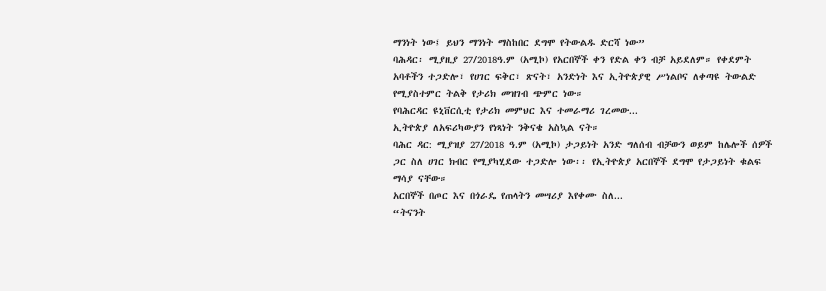ማንነት ነው፤ ይህን ማንነት ማስከበር ደግሞ የትውልዱ ድርሻ ነው”
ባሕዳር፡ ሚያዚያ 27/2018ዓ.ም (አሚኮ) የአርበኞች ቀን የድል ቀን ብቻ አይደለም። የቀደምት አባቶችን ተጋድሎ፣ የሀገር ፍቅር፣ ጽናት፣ አንድነት እና ኢትዮጵያዊ ሥነልቦና ለቀጣዩ ትውልድ የሚያስተምር ትልቅ የታሪክ መዝገብ ጭምር ነው።
የባሕርዳር ዩኒቨርሲቲ የታሪክ መምህር እና ተመራማሪ ገረመው...
ኢትዮጵያ ለአፍሪካውያን የነጻነት ንቅናቄ አስኳል ናት።
ባሕር ዳር: ሚያዝያ 27/2018 ዓ.ም (አሚኮ) ታጋይነት አንድ ግለሰብ ብቻውን ወይም ከሌሎች ሰዎች ጋር ስለ ሀገር ክብር የሚያካሂደው ተጋድሎ ነው፡፡ የኢትዮጵያ አርበኞች ደግሞ የታጋይነት ቁልፍ ማሳያ ናቸው።
አርበኞች በጦር እና በጎራዴ የጠላትን መሣሪያ እየቀሙ ስለ...
“ትናንት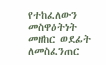የተከፈለውን መስዋዕትነት መዘከር ወደፊት ለመስፈንጠር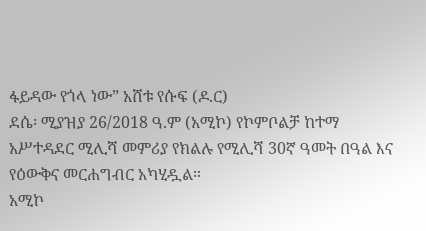ፋይዳው የጎላ ነው” አሸቱ የሱፍ (ዶ.ር)
ደሴ፡ ሚያዝያ 26/2018 ዓ.ም (አሚኮ) የኮምቦልቻ ከተማ አሥተዳደር ሚሊሻ መምሪያ የክልሉ የሚሊሻ 30ኛ ዓመት በዓል እና የዕውቅና መርሐግብር አካሂዷል።
አሚኮ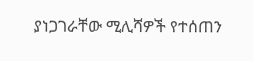ያነጋገራቸው ሚሊሻዎች የተሰጠን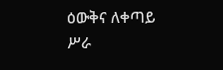ዕውቅና ለቀጣይ ሥራ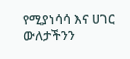የሚያነሳሳ እና ሀገር ውለታችንን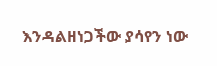እንዳልዘነጋችው ያሳየን ነው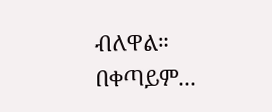ብለዋል። በቀጣይም...